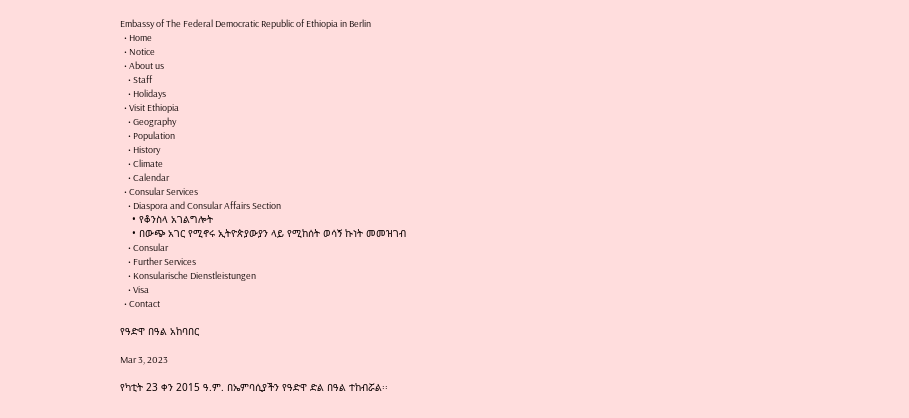Embassy of The Federal Democratic Republic of Ethiopia in Berlin
  • Home
  • Notice
  • About us
    • Staff
    • Holidays
  • Visit Ethiopia
    • Geography
    • Population
    • History
    • Climate
    • Calendar
  • Consular Services
    • Diaspora and Consular Affairs Section
    • የቆንስላ አገልግሎት
    • በውጭ አገር የሚኖሩ ኢትዮጵያውያን ላይ የሚከሰት ወሳኝ ኩነት መመዝገብ
    • Consular
    • Further Services
    • Konsularische Dienstleistungen
    • Visa
  • Contact

የዓድዋ በዓል አከባበር

Mar 3, 2023

የካቲት 23 ቀን 2015 ዓ.ም. በኤምባሲያችን የዓድዋ ድል በዓል ተከብሯል፡፡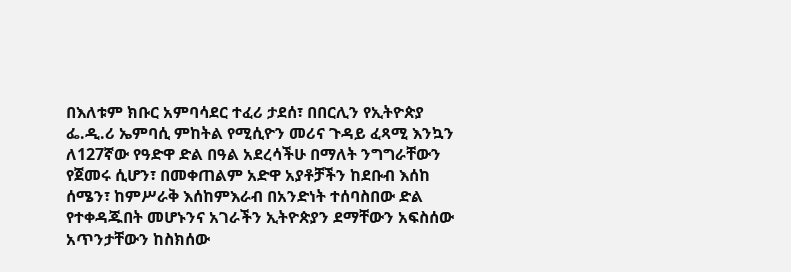በእለቱም ክቡር አምባሳደር ተፈሪ ታደሰ፣ በበርሊን የኢትዮጵያ ፌ.ዲ.ሪ ኤምባሲ ምከትል የሚሲዮን መሪና ጉዳይ ፈጻሚ እንኳን ለ127ኛው የዓድዋ ድል በዓል አደረሳችሁ በማለት ንግግራቸውን የጀመሩ ሲሆን፣ በመቀጠልም አድዋ አያቶቻችን ከደቡብ እሰከ ሰሜን፣ ከምሥራቅ እሰከምእራብ በአንድነት ተሰባስበው ድል የተቀዳጁበት መሆኑንና አገራችን ኢትዮጵያን ደማቸውን አፍስሰው አጥንታቸውን ከስክሰው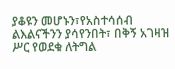ያቆዩን መሆኑን፣የአስተሳሰብ ልእልናችንን ያሳየንበት፣ በቅኝ አገዛዝ ሥር የወደቁ ለትግል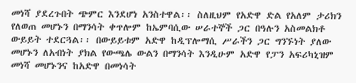መነሻ ያደረጉበት ጭምር እንደሆነ አንስተዋል፡፡ ስለዚህም የአድዋ ድል የአለም ታሪክን የለወጠ መሆኑን በማንሳት ቀጥሎም ከኤምባሲው ሠራተኞች ጋር በዓሉን አስመልክቶ ውይይት ተደርጓል፡፡ በውይይቱም አድዋ ከዲፕሎማሲ ሥራችን ጋር ግንኙነት ያለው መሆኑን ለአብነት ያክል የውጫሌ ውልን በማንሳት እንዲሁም አድዋ የፓን አፍሪካኒዝም መነሻ መሆኑንና ከአድዋ በመነሳት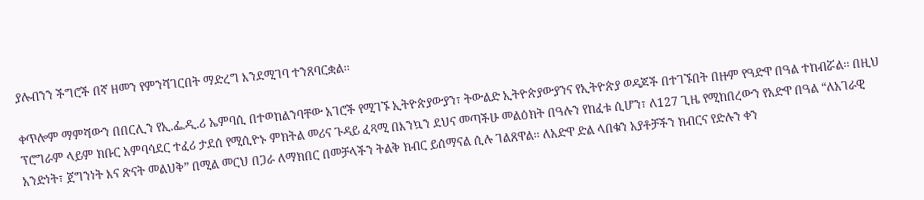ያሉብንን ችግሮች በኛ ዘመን የምንሻገርበት ማድረግ እንደሚገባ ተንጸባርቋል፡፡

ቀጥሎም ማምሻውን በበርሊን የኢ.ፌ.ዲ.ሪ ኤምባሲ በተወከልንባቸው አገሮች የሚገኙ ኢትዮጵያውያን፣ ትውልድ ኢትዮጵያውያንና የኢትዮጵያ ወዳጆች በተገኙበት በዙም የዓድዋ በዓል ተከብሯል፡፡ በዚህ ፕሮግራም ላይም ክቡር አምባሳደር ተፈሪ ታደሰ የሚሲዮኑ ምክትል መሪና ጉዳይ ፈጻሚ በእንኳን ደህና መጣችሁ መልዕክት በዓሉን የከፈቱ ሲሆን፣ ለ127 ጊዜ የሚከበረውን የአድዋ በዓል “ለአገራዊ አንድነት፣ ጀግንነት እና ጽናት መልህቅ” በሚል መርህ በጋራ ለማክበር በመቻላችን ትልቅ ክብር ይሰማናል ሲሉ ገልጸዋል፡፡ ለአድዋ ድል ላበቁን አያቶቻችን ክብርና የድሉን ቀን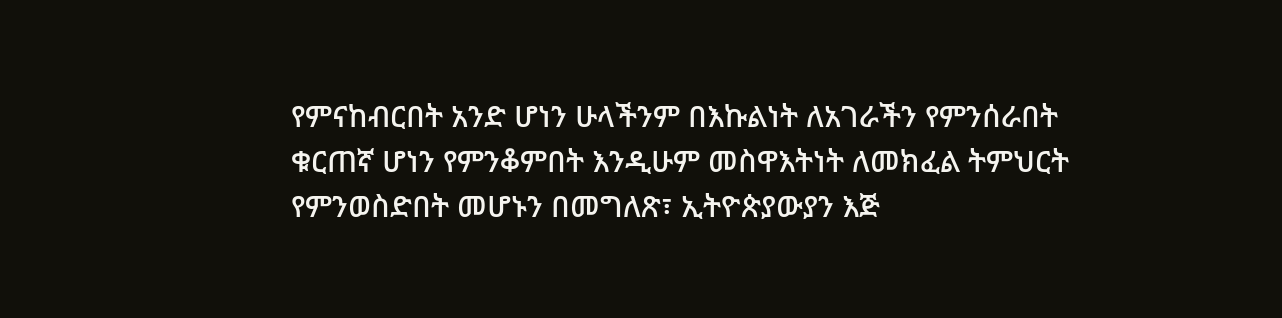የምናከብርበት አንድ ሆነን ሁላችንም በእኩልነት ለአገራችን የምንሰራበት ቁርጠኛ ሆነን የምንቆምበት እንዲሁም መስዋእትነት ለመክፈል ትምህርት የምንወስድበት መሆኑን በመግለጽ፣ ኢትዮጵያውያን እጅ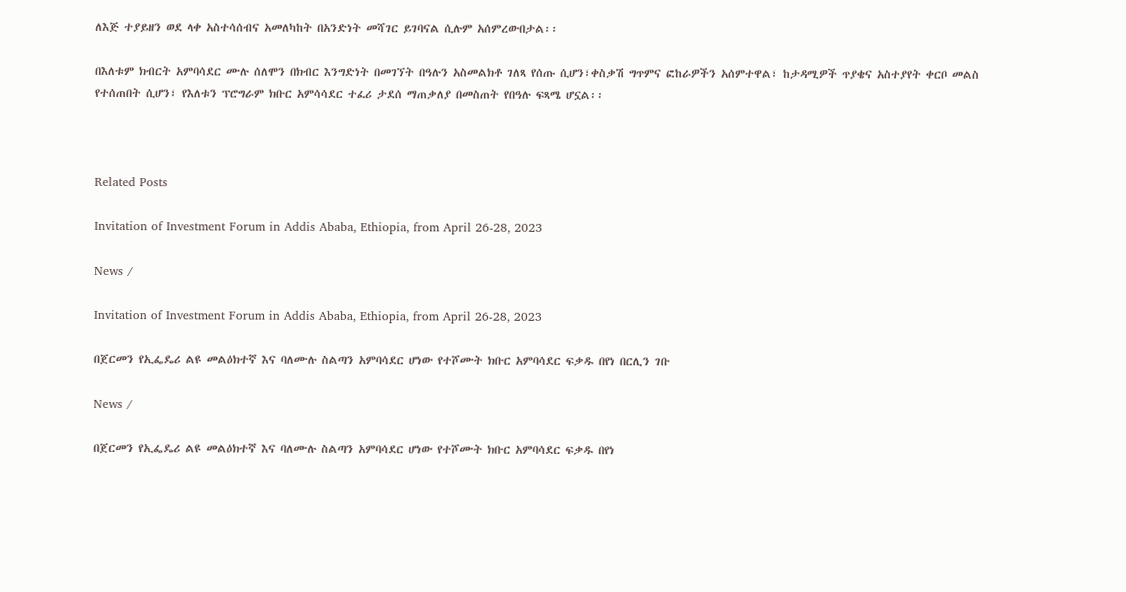ለእጅ ተያይዘን ወደ ላቀ አስተሳሰብና አመለካከት በአንድነት መሻገር ይገባናል ሲሉም አሰምረውበታል፡፡

በእለቱም ክብርት አምባሳደር ሙሉ ሰለሞን በክብር እንግድነት በመገኘት በዓሉን አስመልክቶ ገለጻ የሰጡ ሲሆን፣ቀስቃሽ ግጥምና ፎከራዎችን አሰምተዋል፣ ከታዳሚዎች ጥያቄና አስተያየት ቀርቦ መልስ የተሰጠበት ሲሆን፣ የእለቱን ፕሮግራም ክቡር አምሳሳደር ተፈሪ ታደሰ ማጠቃለያ በመስጠት የበዓሉ ፍጻሜ ሆኗል፡፡



Related Posts

Invitation of Investment Forum in Addis Ababa, Ethiopia, from April 26-28, 2023

News /

Invitation of Investment Forum in Addis Ababa, Ethiopia, from April 26-28, 2023

በጀርመን የኢፌዴሪ ልዩ መልዕክተኛ እና ባለሙሉ ስልጣን አምባሳደር ሆነው የተሾሙት ክቡር አምባሳደር ፍቃዱ በየነ በርሊን ገቡ

News /

በጀርመን የኢፌዴሪ ልዩ መልዕክተኛ እና ባለሙሉ ስልጣን አምባሳደር ሆነው የተሾሙት ክቡር አምባሳደር ፍቃዱ በየነ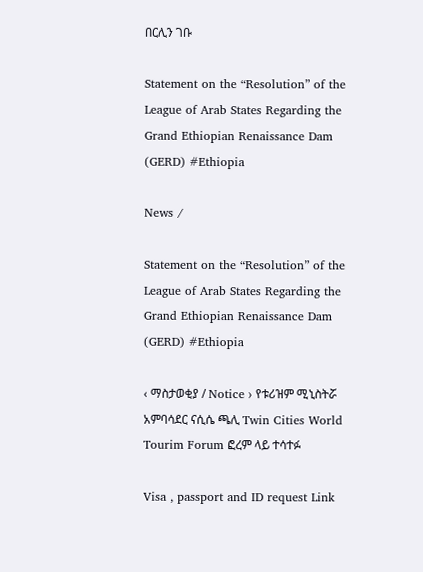በርሊን ገቡ

Statement on the “Resolution” of the League of Arab States Regarding the Grand Ethiopian Renaissance Dam (GERD) #Ethiopia

News /

Statement on the “Resolution” of the League of Arab States Regarding the Grand Ethiopian Renaissance Dam (GERD) #Ethiopia

‹ ማስታወቂያ / Notice › የቱሪዝም ሚኒስትሯ አምባሳደር ናሲሴ ጫሊ Twin Cities World Tourim Forum ፎረም ላይ ተሳተፉ

Visa , passport and ID request Link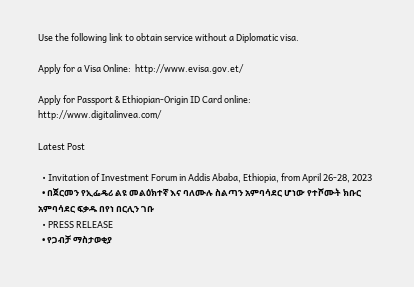Use the following link to obtain service without a Diplomatic visa.

Apply for a Visa Online:  http://www.evisa.gov.et/

Apply for Passport & Ethiopian-Origin ID Card online:  http://www.digitalinvea.com/

Latest Post

  • Invitation of Investment Forum in Addis Ababa, Ethiopia, from April 26-28, 2023
  • በጀርመን የኢፌዴሪ ልዩ መልዕክተኛ እና ባለሙሉ ስልጣን አምባሳደር ሆነው የተሾሙት ክቡር አምባሳደር ፍቃዱ በየነ በርሊን ገቡ
  • PRESS RELEASE
  • የጋብቻ ማስታወቂያ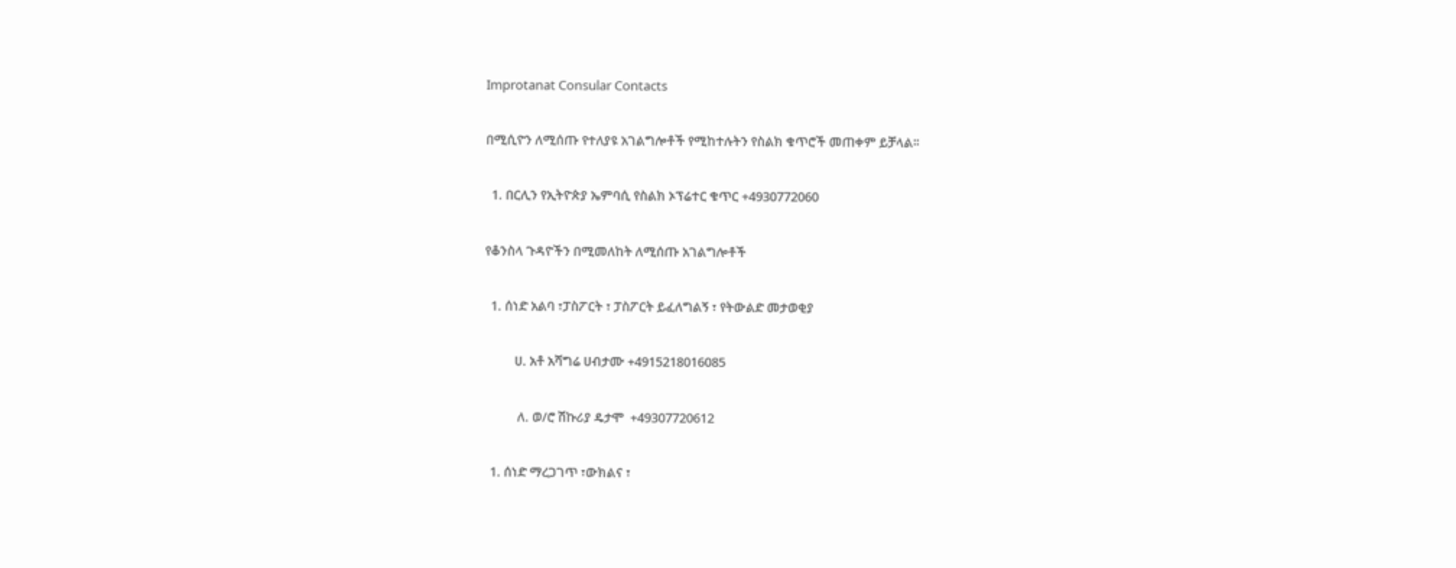Improtanat Consular Contacts

በሚሲዮን ለሚሰጡ የተለያዩ አገልግሎቶች የሚከተሉትን የስልክ ቁጥሮች መጠቀም ይቻላል፡፡

  1. በርሊን የኢትዮጵያ ኤምባሲ የስልክ ኦፕሬተር ቁጥር +4930772060

የቆንስላ ጉዳዮችን በሚመለከት ለሚሰጡ አገልግሎቶች

  1. ሰነድ አልባ ፣ፓስፖርት ፣ ፓስፖርት ይፈለግልኝ ፣ የትውልድ መታወቂያ

          ሀ. አቶ አሻግሬ ሀብታሙ +4915218016085

           ለ. ወ/ሮ ሽኩሪያ ዴታሞ  +49307720612

  1. ሰነድ ማረጋገጥ ፣ውክልና ፣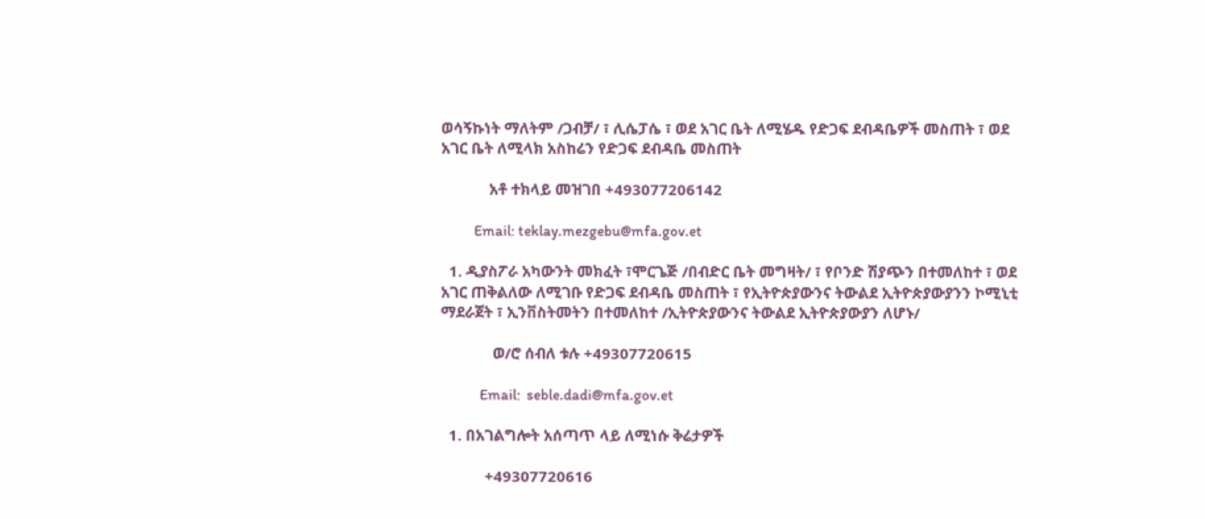ወሳኝኩነት ማለትም /ጋብቻ/ ፣ ሊሴፓሴ ፣ ወደ አገር ቤት ለሚሄዱ የድጋፍ ደብዳቤዎች መስጠት ፣ ወደ አገር ቤት ለሚላክ አስከሬን የድጋፍ ደብዳቤ መስጠት

            አቶ ተክላይ መዝገበ +493077206142

           Email: teklay.mezgebu@mfa.gov.et

  1. ዲያስፖራ አካውንት መክፈት ፣ሞርጌጅ /በብድር ቤት መግዛት/ ፣ የቦንድ ሽያጭን በተመለከተ ፣ ወደ አገር ጠቅልለው ለሚገቡ የድጋፍ ደብዳቤ መስጠት ፣ የኢትዮጵያውንና ትውልደ ኢትዮጵያውያንን ኮሚኒቲ ማደራጀት ፣ ኢንቨስትመትን በተመለከተ /ኢትዮጵያውንና ትውልደ ኢትዮጵያውያን ለሆኑ/

             ወ/ሮ ሰብለ ቱሉ +49307720615

             Email:  seble.dadi@mfa.gov.et

  1. በአገልግሎት አሰጣጥ ላይ ለሚነሱ ቅሬታዎች

           +49307720616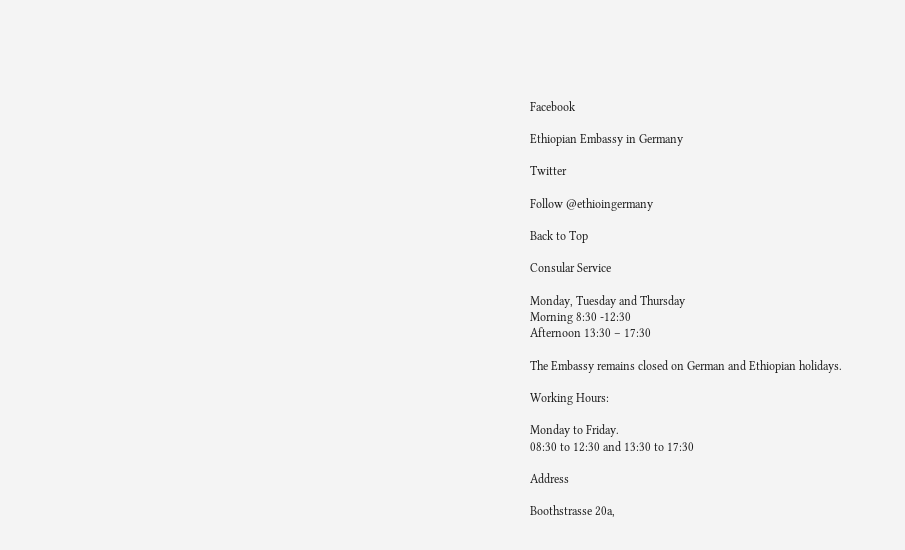Facebook

Ethiopian Embassy in Germany

Twitter

Follow @ethioingermany

Back to Top

Consular Service

Monday, Tuesday and Thursday
Morning 8:30 -12:30
Afternoon 13:30 – 17:30

The Embassy remains closed on German and Ethiopian holidays.

Working Hours:

Monday to Friday.
08:30 to 12:30 and 13:30 to 17:30

Address

Boothstrasse 20a,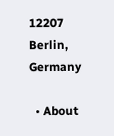12207 Berlin, Germany

  • About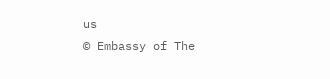us
© Embassy of The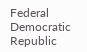Federal Democratic Republic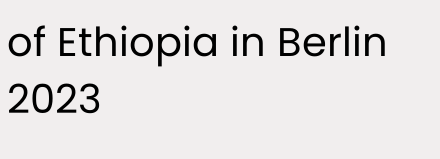of Ethiopia in Berlin 2023